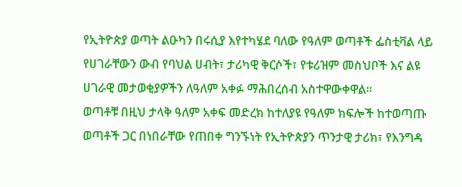የኢትዮጵያ ወጣት ልዑካን በሩሲያ እየተካሄደ ባለው የዓለም ወጣቶች ፌስቲቫል ላይ የሀገራቸውን ውብ የባህል ሀብት፣ ታሪካዊ ቅርሶች፣ የቱሪዝም መስህቦች እና ልዩ ሀገራዊ መታወቂያዎችን ለዓለም አቀፉ ማሕበረሰብ አስተዋውቀዋል።
ወጣቶቹ በዚህ ታላቅ ዓለም አቀፍ መድረክ ከተለያዩ የዓለም ክፍሎች ከተወጣጡ ወጣቶች ጋር በነበራቸው የጠበቀ ግንኙነት የኢትዮጵያን ጥንታዊ ታሪክ፣ የእንግዳ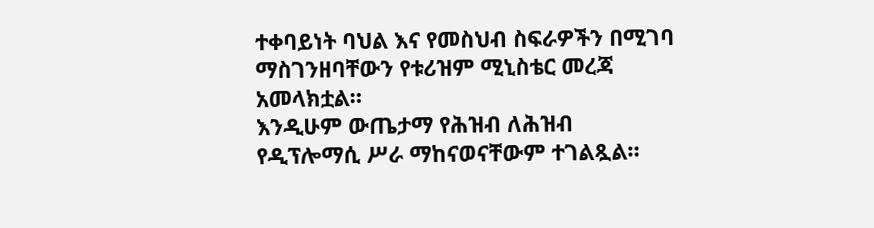ተቀባይነት ባህል እና የመስህብ ስፍራዎችን በሚገባ ማስገንዘባቸውን የቱሪዝም ሚኒስቴር መረጃ አመላክቷል።
እንዲሁም ውጤታማ የሕዝብ ለሕዝብ የዲፕሎማሲ ሥራ ማከናወናቸውም ተገልጿል።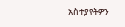አስተያየትዎን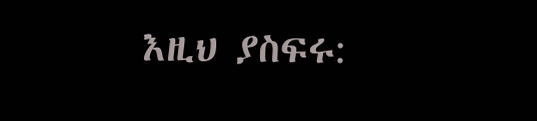እዚህ ያስፍሩ: